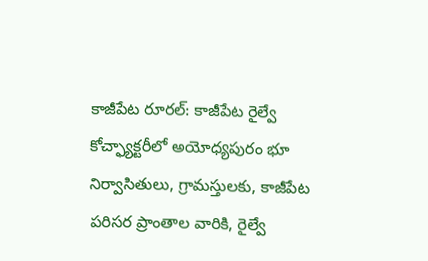కాజీపేట రూరల్: కాజీపేట రైల్వే కోచ్ఫ్యాక్టరీలో అయోధ్యపురం భూ నిర్వాసితులు, గ్రామస్తులకు, కాజీపేట పరిసర ప్రాంతాల వారికి, రైల్వే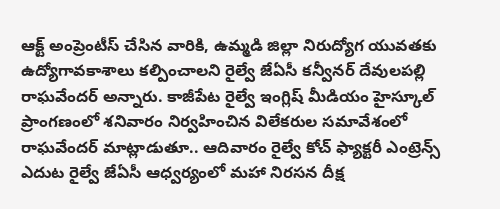ఆక్ట్ అంప్రెంటీస్ చేసిన వారికి, ఉమ్మడి జిల్లా నిరుద్యోగ యువతకు ఉద్యోగావకాశాలు కల్పించాలని రైల్వే జేఏసీ కన్వీనర్ దేవులపల్లి రాఘవేందర్ అన్నారు. కాజీపేట రైల్వే ఇంగ్లిష్ మీడియం హైస్కూల్ ప్రాంగణంలో శనివారం నిర్వహించిన విలేకరుల సమావేశంలో రాఘవేందర్ మాట్లాడుతూ.. ఆదివారం రైల్వే కోచ్ ఫ్యాక్టరీ ఎంట్రెన్స్ ఎదుట రైల్వే జేఏసీ ఆధ్వర్యంలో మహా నిరసన దీక్ష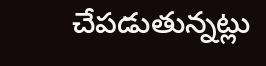చేపడుతున్నట్లు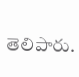తెలిపారు.